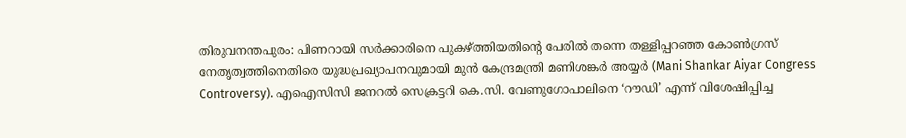തിരുവനന്തപുരം: പിണറായി സർക്കാരിനെ പുകഴ്ത്തിയതിന്റെ പേരിൽ തന്നെ തള്ളിപ്പറഞ്ഞ കോൺഗ്രസ് നേതൃത്വത്തിനെതിരെ യുദ്ധപ്രഖ്യാപനവുമായി മുൻ കേന്ദ്രമന്ത്രി മണിശങ്കർ അയ്യർ (Mani Shankar Aiyar Congress Controversy). എഐസിസി ജനറൽ സെക്രട്ടറി കെ.സി. വേണുഗോപാലിനെ ‘റൗഡി’ എന്ന് വിശേഷിപ്പിച്ച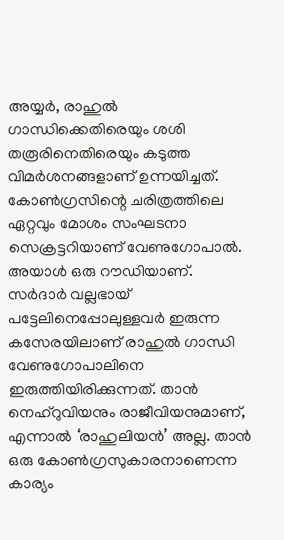അയ്യർ, രാഹുൽ ഗാന്ധിക്കെതിരെയും ശശി തരൂരിനെതിരെയും കടുത്ത വിമർശനങ്ങളാണ് ഉന്നയിച്ചത്.
കോൺഗ്രസിന്റെ ചരിത്രത്തിലെ ഏറ്റവും മോശം സംഘടനാ സെക്രട്ടറിയാണ് വേണുഗോപാൽ. അയാൾ ഒരു റൗഡിയാണ്. സർദാർ വല്ലഭായ് പട്ടേലിനെപ്പോലുള്ളവർ ഇരുന്ന കസേരയിലാണ് രാഹുൽ ഗാന്ധി വേണുഗോപാലിനെ ഇരുത്തിയിരിക്കുന്നത്. താൻ നെഹ്റുവിയനും രാജീവിയനുമാണ്, എന്നാൽ ‘രാഹുലിയൻ’ അല്ല. താൻ ഒരു കോൺഗ്രസുകാരനാണെന്ന കാര്യം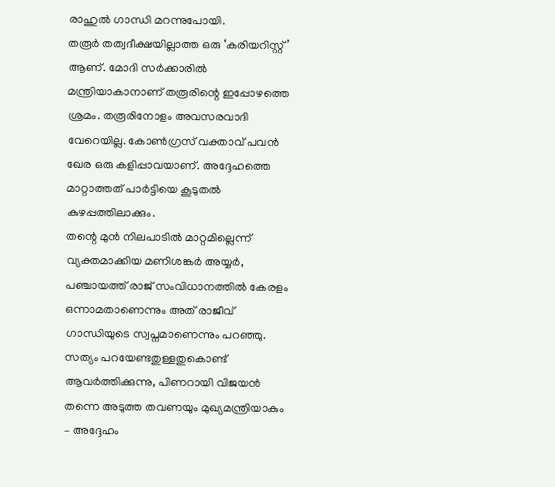രാഹുൽ ഗാന്ധി മറന്നുപോയി.
തരൂർ തത്വദീക്ഷയില്ലാത്ത ഒരു ‘കരിയറിസ്റ്റ്’ ആണ്. മോദി സർക്കാരിൽ മന്ത്രിയാകാനാണ് തരൂരിന്റെ ഇപ്പോഴത്തെ ശ്രമം. തരൂരിനോളം അവസരവാദി വേറെയില്ല. കോൺഗ്രസ് വക്താവ് പവൻ ഖേര ഒരു കളിപ്പാവയാണ്. അദ്ദേഹത്തെ മാറ്റാത്തത് പാർട്ടിയെ കൂടുതൽ കുഴപ്പത്തിലാക്കും.
തന്റെ മുൻ നിലപാടിൽ മാറ്റമില്ലെന്ന് വ്യക്തമാക്കിയ മണിശങ്കർ അയ്യർ, പഞ്ചായത്ത് രാജ് സംവിധാനത്തിൽ കേരളം ഒന്നാമതാണെന്നും അത് രാജീവ് ഗാന്ധിയുടെ സ്വപ്നമാണെന്നും പറഞ്ഞു. സത്യം പറയേണ്ടതുള്ളതുകൊണ്ട് ആവർത്തിക്കുന്നു, പിണറായി വിജയൻ തന്നെ അടുത്ത തവണയും മുഖ്യമന്ത്രിയാകും – അദ്ദേഹം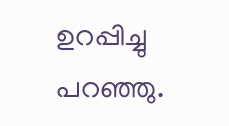ഉറപ്പിച്ചു പറഞ്ഞു.